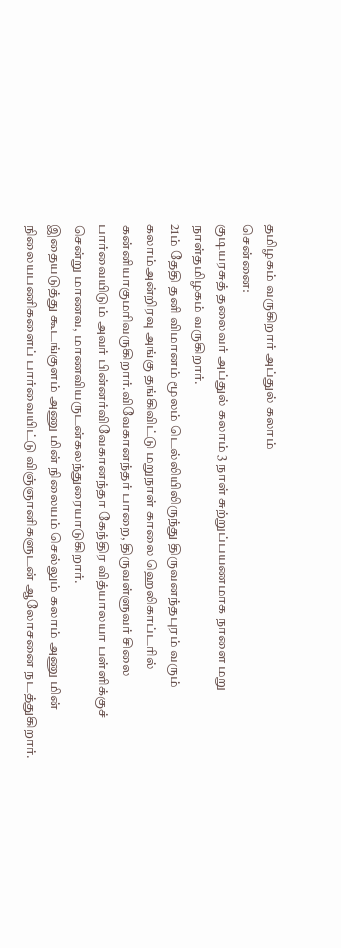தமிழகம் வருகிறார் அப்துல் கலாம்
சென்னை:
குடியரசுத் தலைவர் அப்துல் கலாம் 3 நாள் சுற்றுப்பயணமாக நாளை மறு நாள்தமிழகம் வருகிறார்.
21ம் தேதி தனி விமானம் மூலம் டெல்லியிலிருந்து திருவனந்தபுரம் வரும் கலாம்அன்றிரவு அங்கு தங்கிவிட்டு மறுநாள் காலை ஹெலிகாப்டரில் கன்னியாகுமரிவருகிறார்.விவேகானந்தர் பாறை, திருவள்ளுவர் சிலை பார்வையிடும் அவர் பின்னர்விவேகானந்தா கேந்திர வித்யாலயா பள்ளிக்குச் சென்று மாணவ, மாணவியருடன்கலந்துரையாடுகிறார்.
இதையடுத்து கூடங்குளம் அணு மின் நிலையம் செல்லும் கலாம் அணு மின் நிலையபணிகளைப் பார்வையிட்டு விஞ்ஞானிகளுடன் ஆலோசனை நடத்துகிறார்.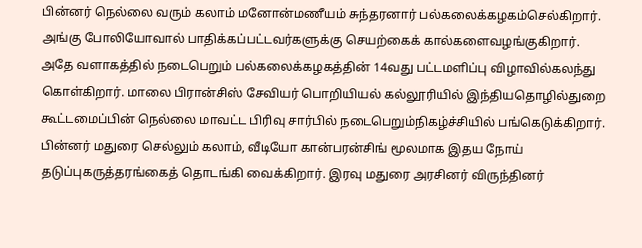பின்னர் நெல்லை வரும் கலாம் மனோன்மணீயம் சுந்தரனார் பல்கலைக்கழகம்செல்கிறார். அங்கு போலியோவால் பாதிக்கப்பட்டவர்களுக்கு செயற்கைக் கால்களைவழங்குகிறார்.
அதே வளாகத்தில் நடைபெறும் பல்கலைக்கழகத்தின் 14வது பட்டமளிப்பு விழாவில்கலந்து கொள்கிறார். மாலை பிரான்சிஸ் சேவியர் பொறியியல் கல்லூரியில் இந்தியதொழில்துறை கூட்டமைப்பின் நெல்லை மாவட்ட பிரிவு சார்பில் நடைபெறும்நிகழ்ச்சியில் பங்கெடுக்கிறார்.
பின்னர் மதுரை செல்லும் கலாம், வீடியோ கான்பரன்சிங் மூலமாக இதய நோய் தடுப்புகருத்தரங்கைத் தொடங்கி வைக்கிறார். இரவு மதுரை அரசினர் விருந்தினர்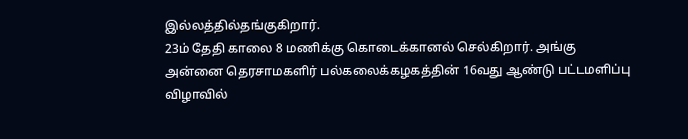இல்லத்தில்தங்குகிறார்.
23ம் தேதி காலை 8 மணிக்கு கொடைக்கானல் செல்கிறார். அங்கு அன்னை தெரசாமகளிர் பல்கலைக்கழகத்தின் 16வது ஆண்டு பட்டமளிப்பு விழாவில்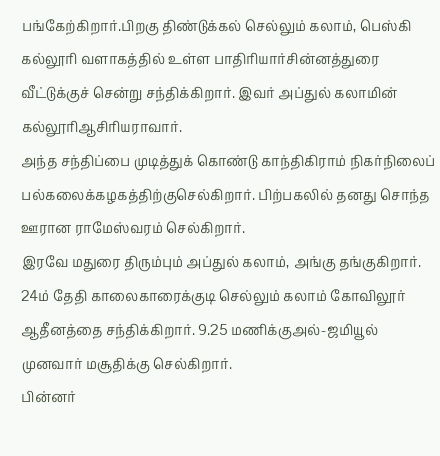பங்கேற்கிறார்.பிறகு திண்டுக்கல் செல்லும் கலாம், பெஸ்கி கல்லூரி வளாகத்தில் உள்ள பாதிரியார்சின்னத்துரை வீட்டுக்குச் சென்று சந்திக்கிறார். இவர் அப்துல் கலாமின் கல்லூரிஆசிரியராவார்.
அந்த சந்திப்பை முடித்துக் கொண்டு காந்திகிராம் நிகர்நிலைப் பல்கலைக்கழகத்திற்குசெல்கிறார். பிற்பகலில் தனது சொந்த ஊரான ராமேஸ்வரம் செல்கிறார்.
இரவே மதுரை திரும்பும் அப்துல் கலாம், அங்கு தங்குகிறார். 24ம் தேதி காலைகாரைக்குடி செல்லும் கலாம் கோவிலூர் ஆதீனத்தை சந்திக்கிறார். 9.25 மணிக்குஅல்-ஜமியூல் முனவார் மசூதிக்கு செல்கிறார்.
பின்னர்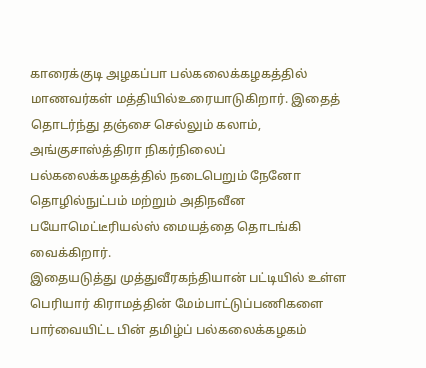காரைக்குடி அழகப்பா பல்கலைக்கழகத்தில் மாணவர்கள் மத்தியில்உரையாடுகிறார். இதைத் தொடர்ந்து தஞ்சை செல்லும் கலாம், அங்குசாஸ்த்திரா நிகர்நிலைப் பல்கலைக்கழகத்தில் நடைபெறும் நேனோ தொழில்நுட்பம் மற்றும் அதிநவீன பயோமெட்டீரியல்ஸ் மையத்தை தொடங்கி வைக்கிறார்.
இதையடுத்து முத்துவீரகந்தியான் பட்டியில் உள்ள பெரியார் கிராமத்தின் மேம்பாட்டுப்பணிகளை பார்வையிட்ட பின் தமிழ்ப் பல்கலைக்கழகம்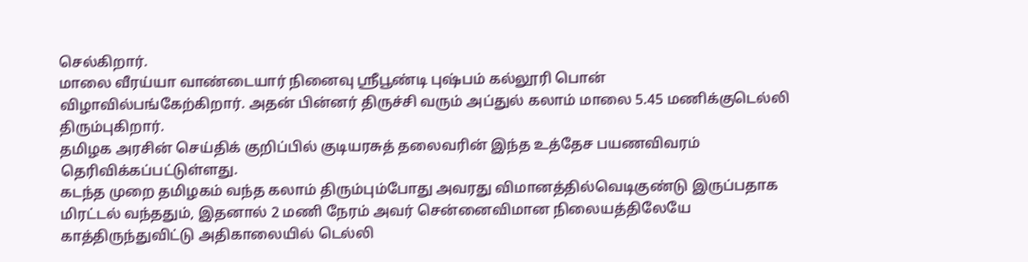செல்கிறார்.
மாலை வீரய்யா வாண்டையார் நினைவு ஸ்ரீபூண்டி புஷ்பம் கல்லூரி பொன் விழாவில்பங்கேற்கிறார். அதன் பின்னர் திருச்சி வரும் அப்துல் கலாம் மாலை 5.45 மணிக்குடெல்லி திரும்புகிறார்.
தமிழக அரசின் செய்திக் குறிப்பில் குடியரசுத் தலைவரின் இந்த உத்தேச பயணவிவரம் தெரிவிக்கப்பட்டுள்ளது.
கடந்த முறை தமிழகம் வந்த கலாம் திரும்பும்போது அவரது விமானத்தில்வெடிகுண்டு இருப்பதாக மிரட்டல் வந்ததும், இதனால் 2 மணி நேரம் அவர் சென்னைவிமான நிலையத்திலேயே காத்திருந்துவிட்டு அதிகாலையில் டெல்லி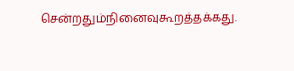சென்றதும்நினைவுகூறத்தக்கது.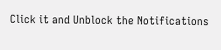Click it and Unblock the Notifications